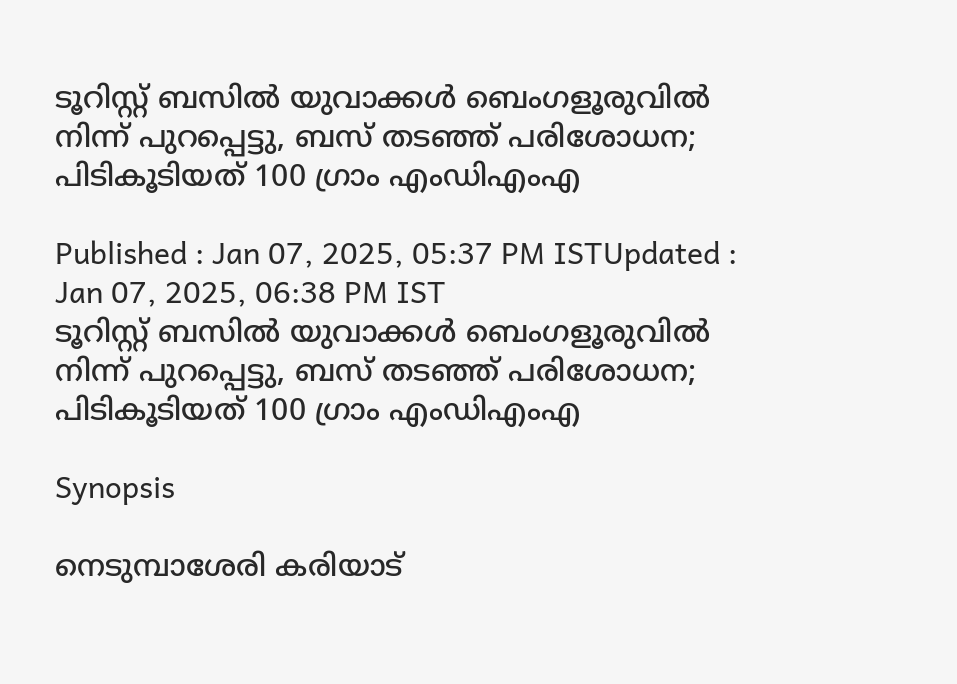ടൂറിസ്റ്റ് ബസിൽ യുവാക്കൾ ബെംഗളൂരുവിൽ നിന്ന് പുറപ്പെട്ടു, ബസ് തടഞ്ഞ് പരിശോധന; പിടികൂടിയത് 100 ഗ്രാം എംഡിഎംഎ

Published : Jan 07, 2025, 05:37 PM ISTUpdated : Jan 07, 2025, 06:38 PM IST
ടൂറിസ്റ്റ് ബസിൽ യുവാക്കൾ ബെംഗളൂരുവിൽ നിന്ന് പുറപ്പെട്ടു, ബസ് തടഞ്ഞ് പരിശോധന; പിടികൂടിയത് 100 ഗ്രാം എംഡിഎംഎ

Synopsis

നെടുമ്പാശേരി കരിയാട്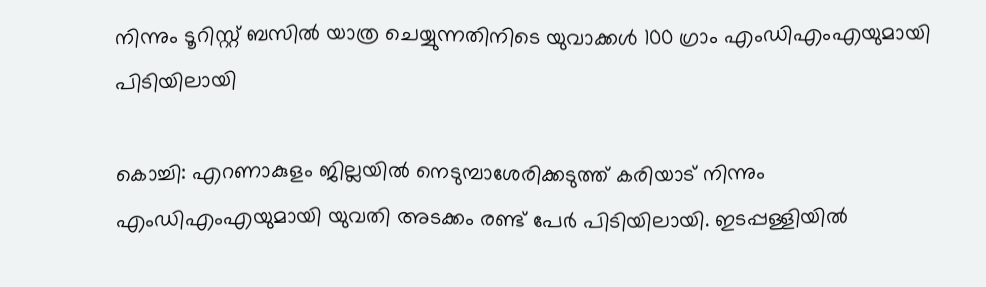നിന്നും ടൂറിസ്റ്റ് ബസിൽ യാത്ര ചെയ്യുന്നതിനിടെ യുവാക്കൾ 100 ഗ്രാം എംഡിഎംഎയുമായി പിടിയിലായി

കൊച്ചി: എറണാകുളം ജില്ലയിൽ നെടുമ്പാശേരിക്കടുത്ത് കരിയാട് നിന്നും എംഡിഎംഎയുമായി യുവതി അടക്കം രണ്ട് പേർ പിടിയിലായി. ഇടപ്പള്ളിയിൽ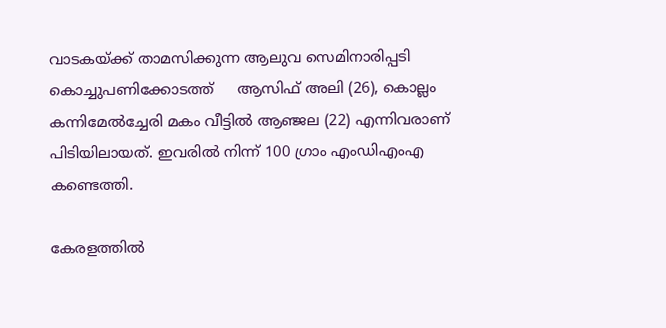വാടകയ്ക്ക് താമസിക്കുന്ന ആലുവ സെമിനാരിപ്പടി കൊച്ചുപണിക്കോടത്ത്     ആസിഫ് അലി (26), കൊല്ലം കന്നിമേൽച്ചേരി മകം വീട്ടിൽ ആഞ്ജല (22) എന്നിവരാണ് പിടിയിലായത്. ഇവരിൽ നിന്ന് 100 ഗ്രാം എംഡിഎംഎ കണ്ടെത്തി.

കേരളത്തിൽ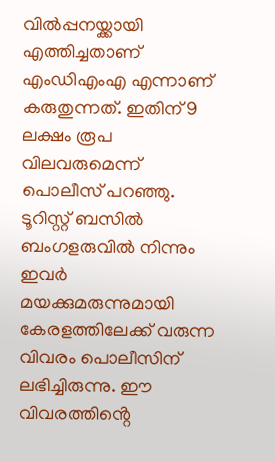വിൽപ്പനയ്ക്കായി എത്തിച്ചതാണ് എംഡിഎംഎ എന്നാണ് കരുതുന്നത്. ഇതിന് 9 ലക്ഷം രൂപ വിലവരുമെന്ന് പൊലീസ് പറഞ്ഞു. ടൂറിസ്റ്റ് ബസിൽ ബംഗളരുവിൽ നിന്നും ഇവർ മയക്കുമരുന്നുമായി കേരളത്തിലേക്ക് വരുന്ന വിവരം പൊലീസിന് ലഭിച്ചിരുന്നു. ഈ വിവരത്തിൻ്റെ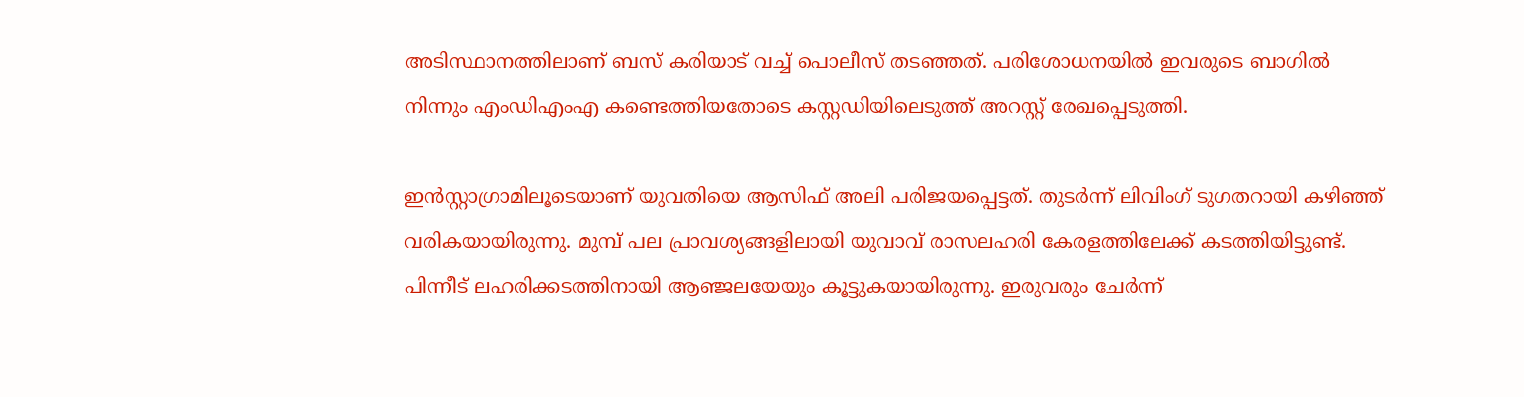അടിസ്ഥാനത്തിലാണ് ബസ് കരിയാട് വച്ച് പൊലീസ് തടഞ്ഞത്. പരിശോധനയിൽ ഇവരുടെ ബാഗിൽ നിന്നും എംഡിഎംഎ കണ്ടെത്തിയതോടെ കസ്റ്റഡിയിലെടുത്ത് അറസ്റ്റ് രേഖപ്പെടുത്തി.

ഇൻസ്റ്റാഗ്രാമിലൂടെയാണ് യുവതിയെ ആസിഫ് അലി പരിജയപ്പെട്ടത്. തുടർന്ന് ലിവിംഗ് ടുഗതറായി കഴിഞ്ഞ് വരികയായിരുന്നു. മുമ്പ് പല പ്രാവശ്യങ്ങളിലായി യുവാവ് രാസലഹരി കേരളത്തിലേക്ക് കടത്തിയിട്ടുണ്ട്. പിന്നീട് ലഹരിക്കടത്തിനായി ആഞ്ജലയേയും കൂട്ടുകയായിരുന്നു. ഇരുവരും ചേർന്ന്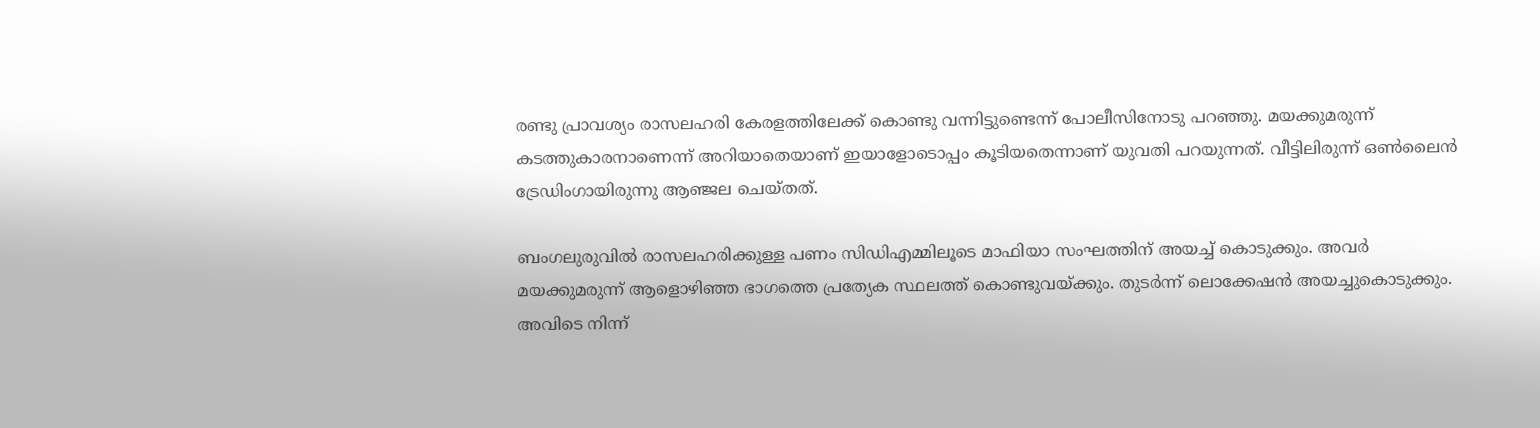രണ്ടു പ്രാവശ്യം രാസലഹരി കേരളത്തിലേക്ക് കൊണ്ടു വന്നിട്ടുണ്ടെന്ന് പോലീസിനോടു പറഞ്ഞു. മയക്കുമരുന്ന് കടത്തുകാരനാണെന്ന് അറിയാതെയാണ് ഇയാളോടൊപ്പം കൂടിയതെന്നാണ് യുവതി പറയുന്നത്. വീട്ടിലിരുന്ന് ഒൺലൈൻ ട്രേഡിംഗായിരുന്നു ആഞ്ജല ചെയ്തത്.

ബംഗലുരുവിൽ രാസലഹരിക്കുള്ള പണം സിഡിഎമ്മിലൂടെ മാഫിയാ സംഘത്തിന് അയച്ച് കൊടുക്കും. അവർ മയക്കുമരുന്ന് ആളൊഴിഞ്ഞ ഭാഗത്തെ പ്രത്യേക സ്ഥലത്ത് കൊണ്ടുവയ്ക്കും. തുടർന്ന് ലൊക്കേഷൻ അയച്ചുകൊടുക്കും. അവിടെ നിന്ന്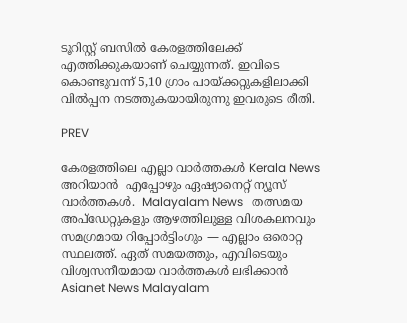ടൂറിസ്റ്റ് ബസിൽ കേരളത്തിലേക്ക് എത്തിക്കുകയാണ് ചെയ്യുന്നത്. ഇവിടെ കൊണ്ടുവന്ന് 5,10 ഗ്രാം പായ്ക്കറ്റുകളിലാക്കി വിൽപ്പന നടത്തുകയായിരുന്നു ഇവരുടെ രീതി.

PREV

കേരളത്തിലെ എല്ലാ വാർത്തകൾ Kerala News അറിയാൻ  എപ്പോഴും ഏഷ്യാനെറ്റ് ന്യൂസ് വാർത്തകൾ.  Malayalam News   തത്സമയ അപ്‌ഡേറ്റുകളും ആഴത്തിലുള്ള വിശകലനവും സമഗ്രമായ റിപ്പോർട്ടിംഗും — എല്ലാം ഒരൊറ്റ സ്ഥലത്ത്. ഏത് സമയത്തും, എവിടെയും വിശ്വസനീയമായ വാർത്തകൾ ലഭിക്കാൻ Asianet News Malayalam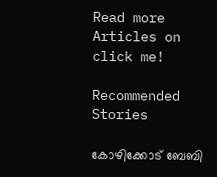Read more Articles on
click me!

Recommended Stories

കോഴിക്കോട് ബേബി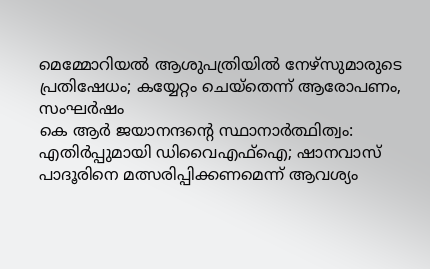മെമ്മോറിയൽ ആശുപത്രിയിൽ നേഴ്സുമാരുടെ പ്രതിഷേധം; കയ്യേറ്റം ചെയ്തെന്ന് ആരോപണം, സംഘർഷം
കെ ആർ ജയാനന്ദന്റെ സ്ഥാനാർത്ഥിത്വം: എതിർപ്പുമായി ഡിവൈഎഫ്ഐ; ഷാനവാസ് പാദൂരിനെ മത്സരിപ്പിക്കണമെന്ന് ആവശ്യം